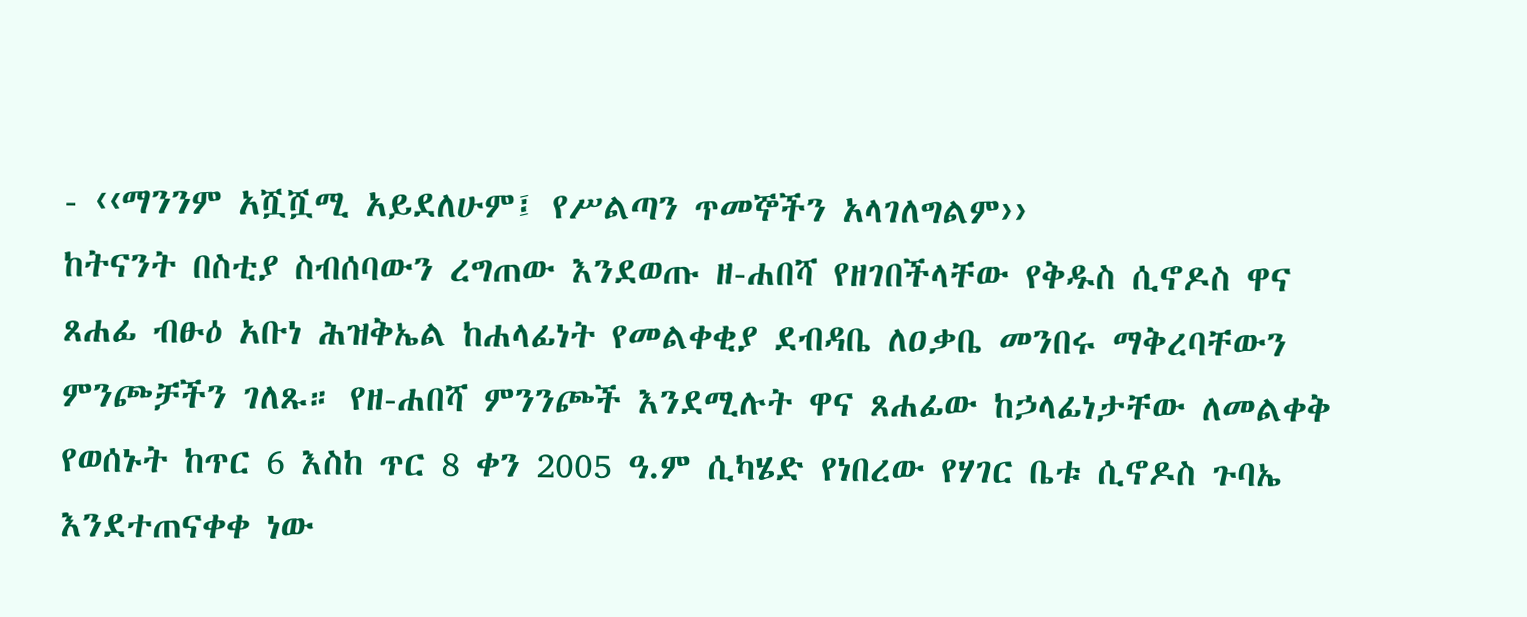- ‹‹ማንንም አሿሿሚ አይደለሁም፤ የሥልጣን ጥመኞችን አላገለግልም››
ከትናንት በስቲያ ስብሰባውን ረግጠው እንደወጡ ዘ-ሐበሻ የዘገበችላቸው የቅዱስ ሲኖዶስ ዋና ጸሐፊ ብፁዕ አቡነ ሕዝቅኤል ከሐላፊነት የመልቀቂያ ደብዳቤ ለዐቃቤ መንበሩ ማቅረባቸውን ምንጮቻችን ገለጹ። የዘ-ሐበሻ ምንንጮች እንደሚሉት ዋና ጸሐፊው ከኃላፊነታቸው ለመልቀቅ የወሰኑት ከጥር 6 እስከ ጥር 8 ቀን 2005 ዓ.ም ሲካሄድ የነበረው የሃገር ቤቱ ሲኖዶስ ጉባኤ እንደተጠናቀቀ ነው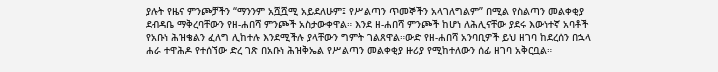ያሉት የዜና ምንጮቻችን “ማንንም አሿሿሚ አይደለሁም፤ የሥልጣን ጥመኞችን አላገለግልም” በሚል የስልጣን መልቀቂያ ደብዳቤ ማቅረባቸውን የዘ-ሐበሻ ምንጮች አስታውቀዋል። እንደ ዘ-ሐበሻ ምንጮች ከሆነ ለሕሊናቸው ያደሩ እውነተኛ አባቶች የአቡነ ሕዝቄልን ፈለግ ሊከተሉ እንደሚችሉ ያላቸውን ግምት ገልጸዋል።ውድ የዘ-ሐበሻ አንባቢዎች ይህ ዘገባ ከደረሰን በኋላ ሐራ ተዋሕዶ የተሰኘው ድረ ገጽ በአቡነ ሕዝቅኤል የሥልጣን መልቀቂያ ዙሪያ የሚከተለውን ሰፊ ዘገባ አቅርቧል።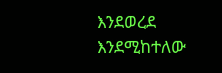እንደወረደ እንደሚከተለው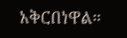አቅርበነዋል።